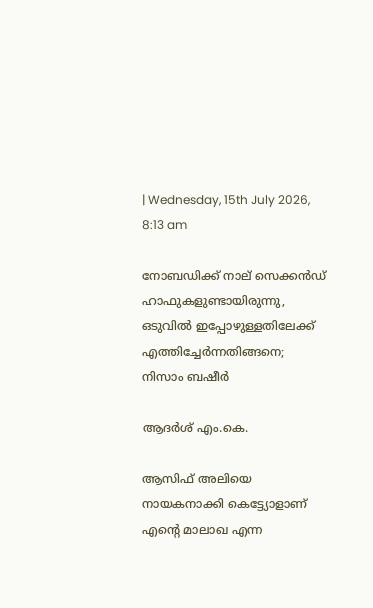| Wednesday, 15th July 2026, 8:13 am

നോബഡിക്ക് നാല് സെക്കന്‍ഡ് ഹാഫുകളുണ്ടായിരുന്നു, ഒടുവില്‍ ഇപ്പോഴുള്ളതിലേക്ക് എത്തിച്ചേര്‍ന്നതിങ്ങനെ; നിസാം ബഷീര്‍

ആദർശ് എം.കെ.

ആസിഫ് അലിയെ നായകനാക്കി കെട്ട്യോളാണ് എന്റെ മാലാഖ എന്ന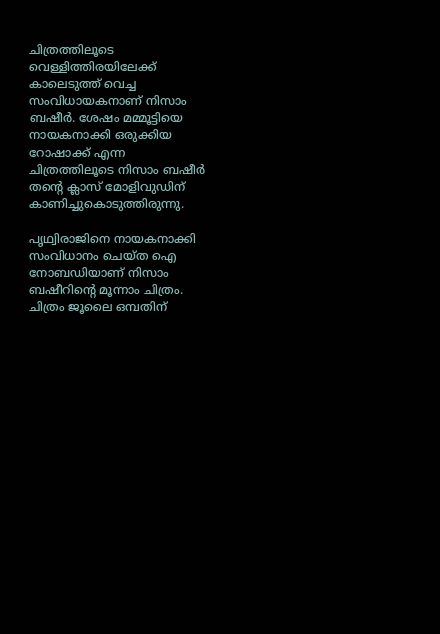ചിത്രത്തിലൂടെ വെള്ളിത്തിരയിലേക്ക് കാലെടുത്ത് വെച്ച സംവിധായകനാണ് നിസാം ബഷീര്‍. ശേഷം മമ്മൂട്ടിയെ നായകനാക്കി ഒരുക്കിയ റോഷാക്ക് എന്ന ചിത്രത്തിലൂടെ നിസാം ബഷീര്‍ തന്റെ ക്ലാസ് മോളിവുഡിന് കാണിച്ചുകൊടുത്തിരുന്നു.

പൃഥ്വിരാജിനെ നായകനാക്കി സംവിധാനം ചെയ്ത ഐ നോബഡിയാണ് നിസാം ബഷീറിന്റെ മൂന്നാം ചിത്രം. ചിത്രം ജൂലൈ ഒമ്പതിന്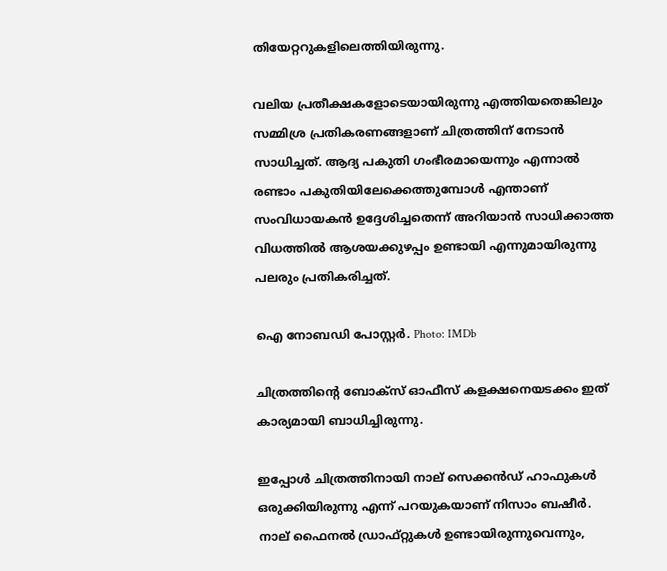തിയേറ്ററുകളിലെത്തിയിരുന്നു.

വലിയ പ്രതീക്ഷകളോടെയായിരുന്നു എത്തിയതെങ്കിലും സമ്മിശ്ര പ്രതികരണങ്ങളാണ് ചിത്രത്തിന് നേടാന്‍ സാധിച്ചത്. ആദ്യ പകുതി ഗംഭീരമായെന്നും എന്നാല്‍ രണ്ടാം പകുതിയിലേക്കെത്തുമ്പോള്‍ എന്താണ് സംവിധായകന്‍ ഉദ്ദേശിച്ചതെന്ന് അറിയാന്‍ സാധിക്കാത്ത വിധത്തില്‍ ആശയക്കുഴപ്പം ഉണ്ടായി എന്നുമായിരുന്നു പലരും പ്രതികരിച്ചത്.

ഐ നോബഡി പോസ്റ്റർ. Photo: IMDb

ചിത്രത്തിന്റെ ബോക്സ് ഓഫീസ് കളക്ഷനെയടക്കം ഇത് കാര്യമായി ബാധിച്ചിരുന്നു.

ഇപ്പോള്‍ ചിത്രത്തിനായി നാല് സെക്കന്‍ഡ് ഹാഫുകള്‍ ഒരുക്കിയിരുന്നു എന്ന് പറയുകയാണ് നിസാം ബഷീര്‍. നാല് ഫൈനല്‍ ഡ്രാഫ്റ്റുകള്‍ ഉണ്ടായിരുന്നുവെന്നും,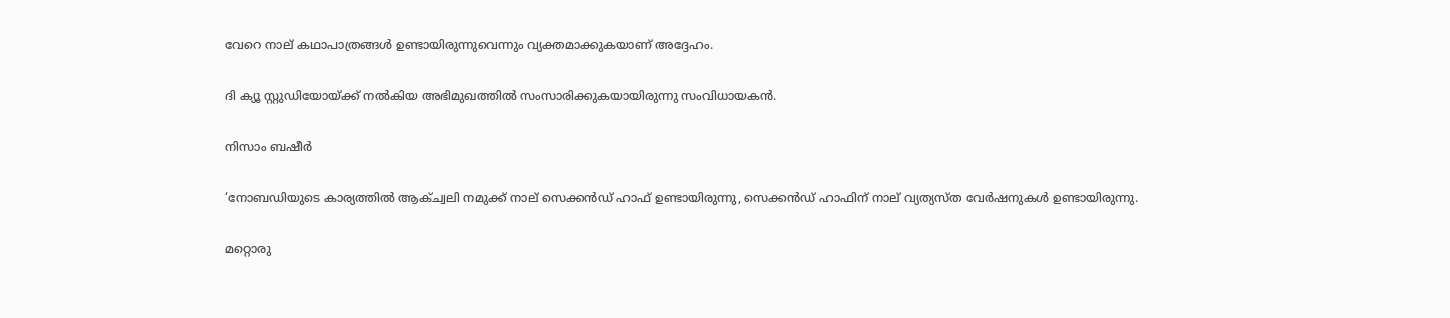വേറെ നാല് കഥാപാത്രങ്ങള്‍ ഉണ്ടായിരുന്നുവെന്നും വ്യക്തമാക്കുകയാണ് അദ്ദേഹം.

ദി ക്യൂ സ്റ്റുഡിയോയ്ക്ക് നല്‍കിയ അഭിമുഖത്തില്‍ സംസാരിക്കുകയായിരുന്നു സംവിധായകന്‍.

നിസാം ബഷീര്‍

‘നോബഡിയുടെ കാര്യത്തില്‍ ആക്ച്വലി നമുക്ക് നാല് സെക്കന്‍ഡ് ഹാഫ് ഉണ്ടായിരുന്നു, സെക്കന്‍ഡ് ഹാഫിന് നാല് വ്യത്യസ്ത വേര്‍ഷനുകള്‍ ഉണ്ടായിരുന്നു.

മറ്റൊരു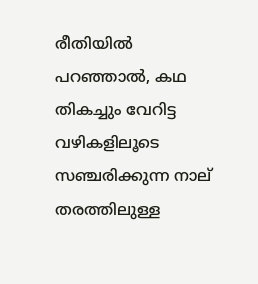രീതിയില്‍ പറഞ്ഞാല്‍, കഥ തികച്ചും വേറിട്ട വഴികളിലൂടെ സഞ്ചരിക്കുന്ന നാല് തരത്തിലുള്ള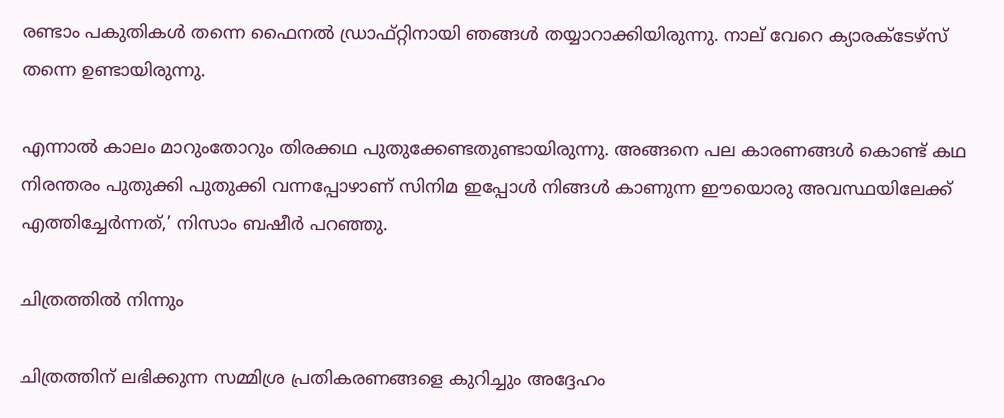രണ്ടാം പകുതികള്‍ തന്നെ ഫൈനല്‍ ഡ്രാഫ്റ്റിനായി ഞങ്ങള്‍ തയ്യാറാക്കിയിരുന്നു. നാല് വേറെ ക്യാരക്ടേഴ്സ് തന്നെ ഉണ്ടായിരുന്നു.

എന്നാല്‍ കാലം മാറുംതോറും തിരക്കഥ പുതുക്കേണ്ടതുണ്ടായിരുന്നു. അങ്ങനെ പല കാരണങ്ങള്‍ കൊണ്ട് കഥ നിരന്തരം പുതുക്കി പുതുക്കി വന്നപ്പോഴാണ് സിനിമ ഇപ്പോള്‍ നിങ്ങള്‍ കാണുന്ന ഈയൊരു അവസ്ഥയിലേക്ക് എത്തിച്ചേര്‍ന്നത്,’ നിസാം ബഷീര്‍ പറഞ്ഞു.

ചിത്രത്തില്‍ നിന്നും

ചിത്രത്തിന് ലഭിക്കുന്ന സമ്മിശ്ര പ്രതികരണങ്ങളെ കുറിച്ചും അദ്ദേഹം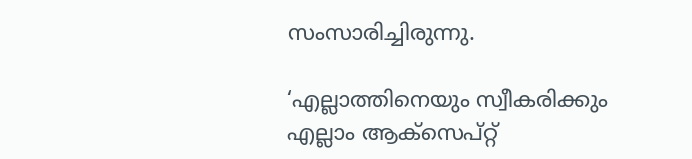സംസാരിച്ചിരുന്നു.

‘എല്ലാത്തിനെയും സ്വീകരിക്കും എല്ലാം ആക്സെപ്റ്റ്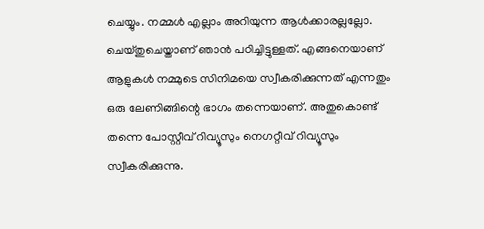ചെയ്യും. നമ്മള്‍ എല്ലാം അറിയുന്ന ആള്‍ക്കാരല്ലല്ലോ. ചെയ്തുചെയ്താണ് ഞാന്‍ പഠിച്ചിട്ടുള്ളത്. എങ്ങനെയാണ് ആളുകള്‍ നമ്മുടെ സിനിമയെ സ്വീകരിക്കുന്നത് എന്നതും ഒരു ലേണിങ്ങിന്റെ ഭാഗം തന്നെയാണ്. അതുകൊണ്ട് തന്നെ പോസ്റ്റീവ് റിവ്യൂസും നെഗറ്റീവ് റിവ്യൂസും സ്വീകരിക്കുന്നു.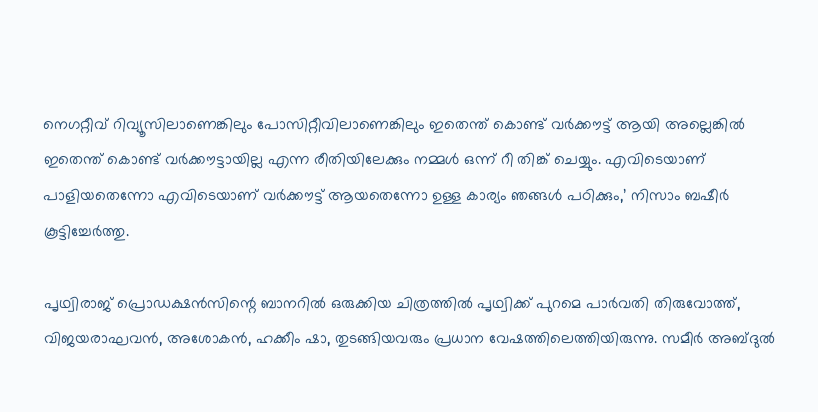നെഗറ്റീവ് റിവ്യൂസിലാണെങ്കിലും പോസിറ്റീവിലാണെങ്കിലും ഇതെന്ത് കൊണ്ട് വര്‍ക്കൗട്ട് ആയി അല്ലെങ്കില്‍ ഇതെന്ത് കൊണ്ട് വര്‍ക്കൗട്ടായില്ല എന്ന രീതിയിലേക്കും നമ്മള്‍ ഒന്ന് റീ തിങ്ക് ചെയ്യും. എവിടെയാണ് പാളിയതെന്നോ എവിടെയാണ് വര്‍ക്കൗട്ട് ആയതെന്നോ ഉള്ള കാര്യം ഞങ്ങള്‍ പഠിക്കും,’ നിസാം ബഷീര്‍ കൂട്ടിച്ചേര്‍ത്തു.

പൃഥ്വിരാജ് പ്രൊഡക്ഷന്‍സിന്റെ ബാനറില്‍ ഒരുക്കിയ ചിത്രത്തില്‍ പൃഥ്വിക്ക് പുറമെ പാര്‍വതി തിരുവോത്ത്, വിജയരാഘവന്‍, അശോകന്‍, ഹക്കീം ഷാ, തുടങ്ങിയവരും പ്രധാന വേഷത്തിലെത്തിയിരുന്നു. സമീര്‍ അബ്ദുല്‍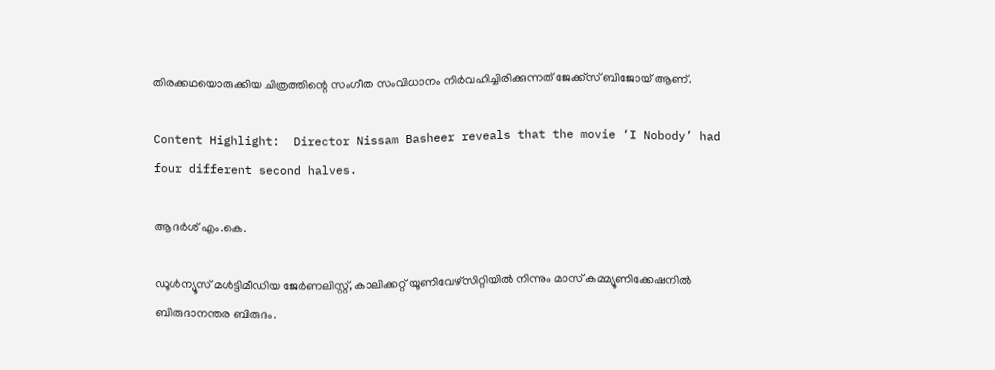തിരക്കഥയൊരുക്കിയ ചിത്രത്തിന്റെ സംഗീത സംവിധാനം നിര്‍വഹിച്ചിരിക്കുന്നത് ജേക്ക്സ് ബിജോയ് ആണ്.

Content Highlight:  Director Nissam Basheer reveals that the movie ‘I Nobody’ had four different second halves.

ആദർശ് എം.കെ.

ഡൂള്‍ന്യൂസ് മള്‍ട്ടിമീഡിയ ജേര്‍ണലിസ്റ്റ്, കാലിക്കറ്റ് യൂണിവേഴ്സിറ്റിയില്‍ നിന്നും മാസ് കമ്മ്യൂണിക്കേഷനില്‍ ബിരുദാനന്തര ബിരുദം.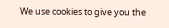We use cookies to give you the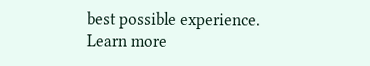best possible experience. Learn more